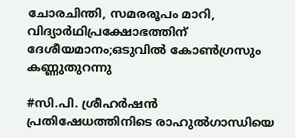ചോരചിന്തി, സമരരൂപം മാറി, വിദ്യാർഥിപ്രക്ഷോഭത്തിന് ദേശീയമാനം;ഒടുവിൽ കോൺഗ്രസും കണ്ണുതുറന്നു

#സി.പി. ശ്രീഹര്‍ഷന്‍
പ്രതിഷേധത്തിനിടെ രാഹുല്‍ഗാന്ധിയെ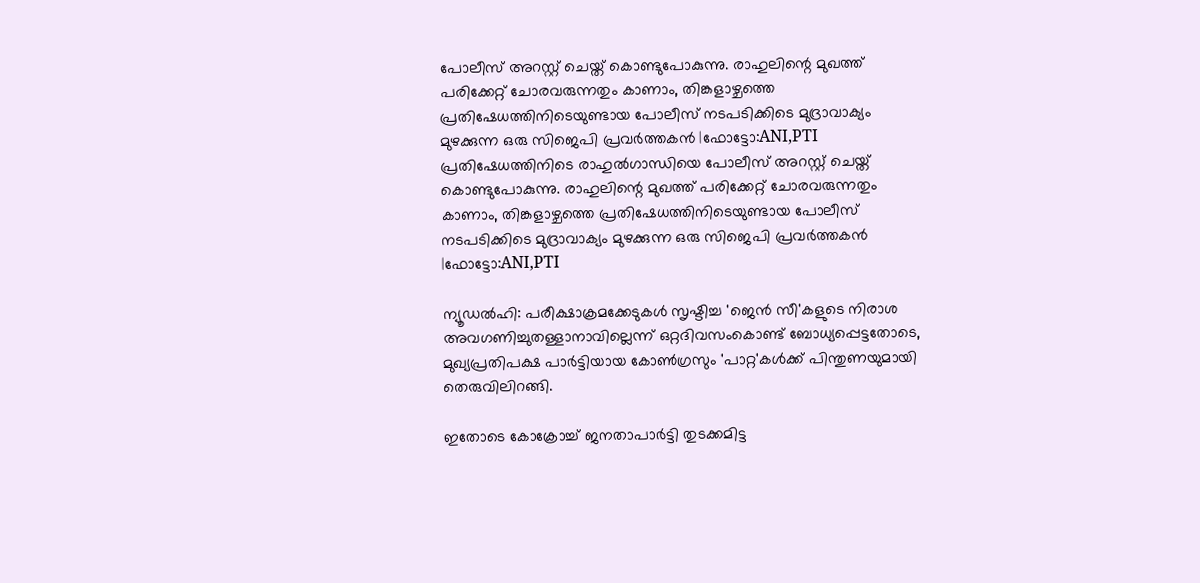പോലീസ് അറസ്റ്റ് ചെയ്ത് കൊണ്ടുപോകുന്നു. രാഹുലിന്റെ മുഖത്ത് പരിക്കേറ്റ് ചോരവരുന്നതും കാണാം, തിങ്കളാഴ്ചത്തെ പ്രതിഷേധത്തിനിടെയുണ്ടായ പോലീസ് നടപടിക്കിടെ മുദ്രാവാക്യം മുഴക്കുന്ന ഒരു സിജെപി പ്രവര്‍ത്തകന്‍ |ഫോട്ടോ:ANI,PTI
പ്രതിഷേധത്തിനിടെ രാഹുല്‍ഗാന്ധിയെ പോലീസ് അറസ്റ്റ് ചെയ്ത് കൊണ്ടുപോകുന്നു. രാഹുലിന്റെ മുഖത്ത് പരിക്കേറ്റ് ചോരവരുന്നതും കാണാം, തിങ്കളാഴ്ചത്തെ പ്രതിഷേധത്തിനിടെയുണ്ടായ പോലീസ് നടപടിക്കിടെ മുദ്രാവാക്യം മുഴക്കുന്ന ഒരു സിജെപി പ്രവര്‍ത്തകന്‍ |ഫോട്ടോ:ANI,PTI

ന്യൂഡൽഹി: പരീക്ഷാക്രമക്കേടുകൾ സൃഷ്ടിച്ച 'ജെൻ സീ'കളുടെ നിരാശ അവഗണിച്ചുതള്ളാനാവില്ലെന്ന് ഒറ്റദിവസംകൊണ്ട് ബോധ്യപ്പെട്ടതോടെ, മുഖ്യപ്രതിപക്ഷ പാർട്ടിയായ കോൺഗ്രസും 'പാറ്റ'കൾക്ക് പിന്തുണയുമായി തെരുവിലിറങ്ങി.

ഇതോടെ കോക്രോച്ച് ജനതാപാർട്ടി തുടക്കമിട്ട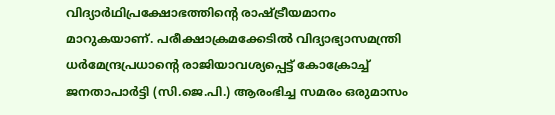വിദ്യാർഥിപ്രക്ഷോഭത്തിന്റെ രാഷ്ട്രീയമാനം മാറുകയാണ്. പരീക്ഷാക്രമക്കേടിൽ വിദ്യാഭ്യാസമന്ത്രി ധർമേന്ദ്രപ്രധാന്റെ രാജിയാവശ്യപ്പെട്ട് കോക്രോച്ച് ജനതാപാർട്ടി (സി.ജെ.പി.) ആരംഭിച്ച സമരം ഒരുമാസം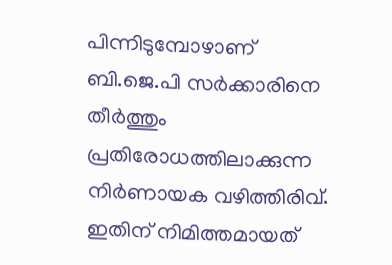പിന്നിടുമ്പോഴാണ് ബി.ജെ.പി സർക്കാരിനെ തീർത്തും പ്രതിരോധത്തിലാക്കുന്ന നിർണായക വഴിത്തിരിവ്. ഇതിന് നിമിത്തമായത്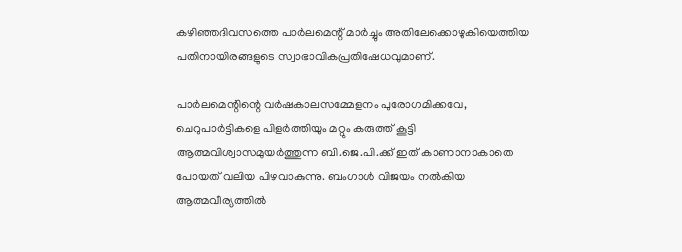കഴിഞ്ഞദിവസത്തെ പാർലമെന്റ് മാർച്ചും അതിലേക്കൊഴുകിയെത്തിയ പതിനായിരങ്ങളുടെ സ്വാഭാവികപ്രതിഷേധവുമാണ്.

പാർലമെന്റിന്റെ വർഷകാലസമ്മേളനം പുരോഗമിക്കവേ, ചെറുപാർട്ടികളെ പിളർത്തിയും മറ്റും കരുത്ത് കൂട്ടി ആത്മവിശ്വാസമുയർത്തുന്ന ബി.ജെ.പി.ക്ക് ഇത് കാണാനാകാതെ പോയത് വലിയ പിഴവാകുന്നു. ബംഗാൾ വിജയം നൽകിയ ആത്മവീര്യത്തിൽ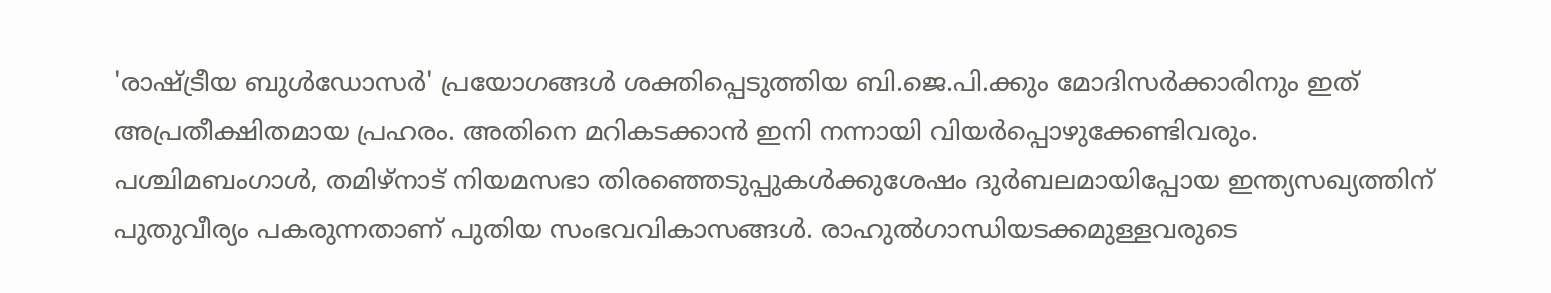'രാഷ്ട്രീയ ബുൾഡോസർ' പ്രയോഗങ്ങൾ ശക്തിപ്പെടുത്തിയ ബി.ജെ.പി.ക്കും മോദിസർക്കാരിനും ഇത് അപ്രതീക്ഷിതമായ പ്രഹരം. അതിനെ മറികടക്കാൻ ഇനി നന്നായി വിയർപ്പൊഴുക്കേണ്ടിവരും. പശ്ചിമബംഗാൾ, തമിഴ്‌നാട് നിയമസഭാ തിരഞ്ഞെടുപ്പുകൾക്കുശേഷം ദുർബലമായിപ്പോയ ഇന്ത്യസഖ്യത്തിന് പുതുവീര്യം പകരുന്നതാണ് പുതിയ സംഭവവികാസങ്ങൾ. രാഹുൽഗാന്ധിയടക്കമുള്ളവരുടെ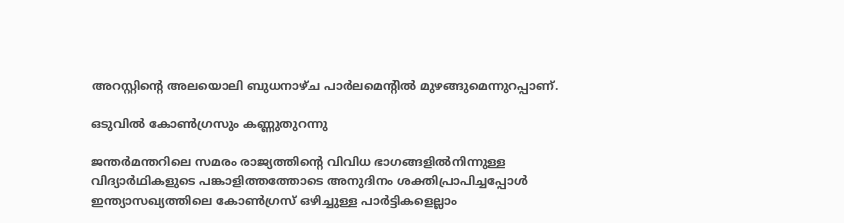അറസ്റ്റിന്റെ അലയൊലി ബുധനാഴ്ച പാർലമെന്റിൽ മുഴങ്ങുമെന്നുറപ്പാണ്.

ഒടുവിൽ കോൺഗ്രസും കണ്ണുതുറന്നു

ജന്തർമന്തറിലെ സമരം രാജ്യത്തിന്റെ വിവിധ ഭാഗങ്ങളിൽനിന്നുള്ള വിദ്യാർഥികളുടെ പങ്കാളിത്തത്തോടെ അനുദിനം ശക്തിപ്രാപിച്ചപ്പോൾ ഇന്ത്യാസഖ്യത്തിലെ കോൺഗ്രസ് ഒഴിച്ചുള്ള പാർട്ടികളെല്ലാം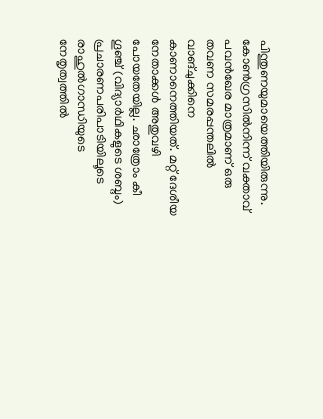പിന്തുണയുമായെത്തിയിരുന്നു. കോൺഗ്രസിൽനിന്ന് വക്താവ് പവൻഖേര മാത്രമാണ് ഒരു തവണ സമരപ്പന്തലിൽ വാങ്ചുക്കിനെ കാണാനെത്തിയത്. മറ്റ് ദേശീയ നേതാക്കൾ അതുവഴി പോയതേയില്ല. ഛാത്രോം കീ ഗൂഞ്ച് (വിദ്യാർഥികളുടെ ശബ്ദം) പ്രചാരണപരിപാടിയിലൂടെ രാഹുൽഗാന്ധിയുടെ നേതൃത്വത്തിൽ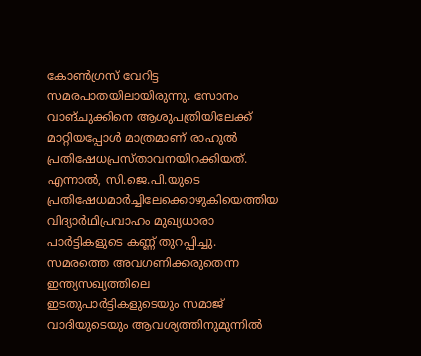കോൺഗ്രസ് വേറിട്ട സമരപാതയിലായിരുന്നു. സോനം വാങ്ചുക്കിനെ ആശുപത്രിയിലേക്ക് മാറ്റിയപ്പോൾ മാത്രമാണ് രാഹുൽ പ്രതിഷേധപ്രസ്താവനയിറക്കിയത്. എന്നാൽ, സി.ജെ.പി.യുടെ പ്രതിഷേധമാർച്ചിലേക്കൊഴുകിയെത്തിയ വിദ്യാർഥിപ്രവാഹം മുഖ്യധാരാ പാർട്ടികളുടെ കണ്ണ് തുറപ്പിച്ചു. സമരത്തെ അവഗണിക്കരുതെന്ന ഇന്ത്യസഖ്യത്തിലെ ഇടതുപാർട്ടികളുടെയും സമാജ് വാദിയുടെയും ആവശ്യത്തിനുമുന്നിൽ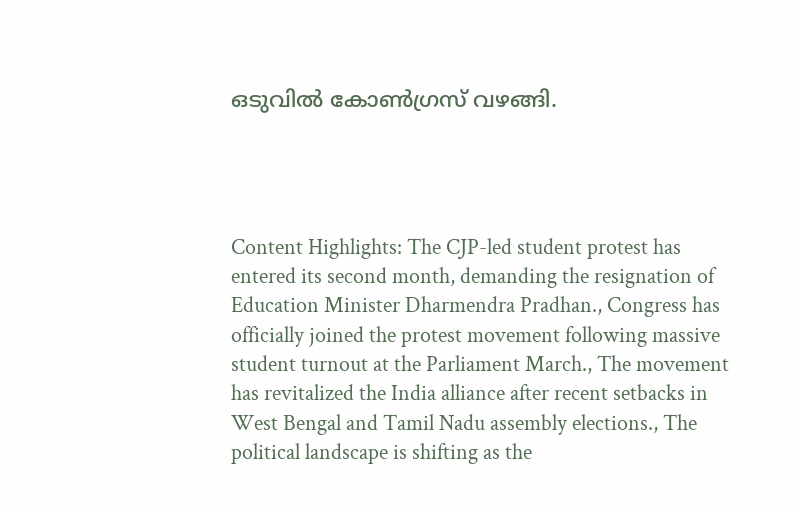ഒടുവിൽ കോൺഗ്രസ് വഴങ്ങി.




Content Highlights: The CJP-led student protest has entered its second month, demanding the resignation of Education Minister Dharmendra Pradhan., Congress has officially joined the protest movement following massive student turnout at the Parliament March., The movement has revitalized the India alliance after recent setbacks in West Bengal and Tamil Nadu assembly elections., The political landscape is shifting as the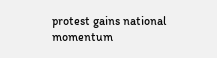protest gains national momentum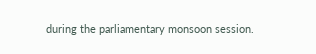during the parliamentary monsoon session.